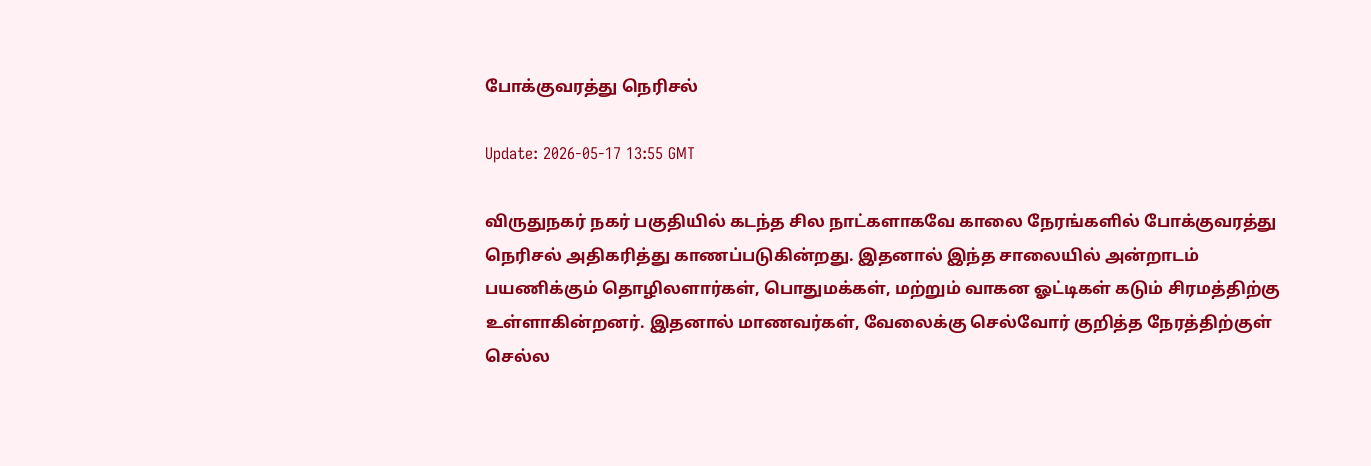போக்குவரத்து நெரிசல்

Update: 2026-05-17 13:55 GMT

விருதுநகர் நகர் பகுதியில் கடந்த சில நாட்களாகவே காலை நேரங்களில் போக்குவரத்து நெரிசல் அதிகரித்து காணப்படுகின்றது. இதனால் இந்த சாலையில் அன்றாடம் பயணிக்கும் தொழிலளார்கள், பொதுமக்கள், மற்றும் வாகன ஓட்டிகள் கடும் சிரமத்திற்கு உள்ளாகின்றனர். இதனால் மாணவர்கள், வேலைக்கு செல்வோர் குறித்த நேரத்திற்குள் செல்ல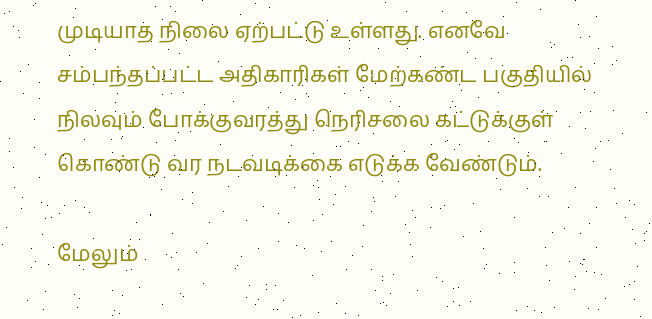முடியாத நிலை ஏற்பட்டு உள்ளது. எனவே சம்பந்தப்பட்ட அதிகாரிகள் மேற்கண்ட பகுதியில் நிலவும் போக்குவரத்து நெரிசலை கட்டுக்குள் கொண்டு வர நடவடிக்கை எடுக்க வேண்டும்.

மேலும்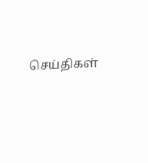செய்திகள்